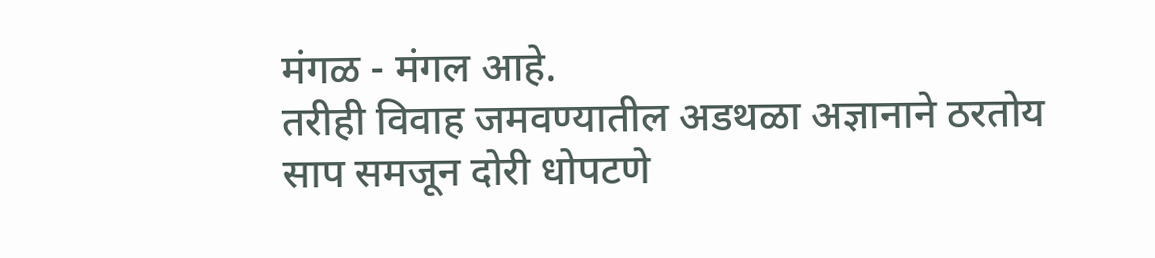मंगळ - मंगल आहे.
तरीही विवाह जमवण्यातील अडथळा अज्ञानाने ठरतोय साप समजून दोरी धोपटणे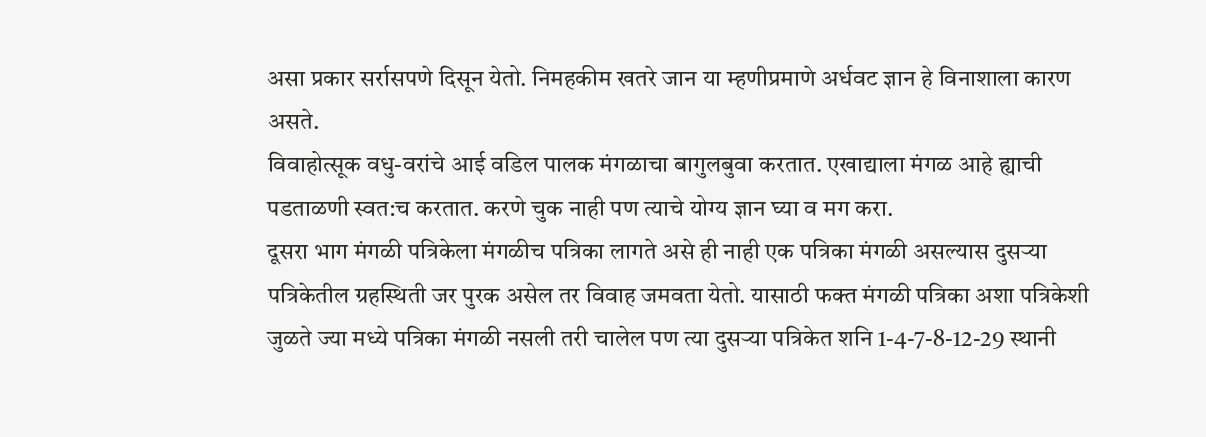असा प्रकार सर्रासपणे दिसून येतो. निमहकीम खतरे जान या म्हणीप्रमाणे अर्धवट ज्ञान हे विनाशाला कारण असते.
विवाहोत्सूक वधु-वरांचे आई वडिल पालक मंगळाचा बागुलबुवा करतात. एखाद्याला मंगळ आहे ह्याची पडताळणी स्वत:च करतात. करणे चुक नाही पण त्याचे योग्य ज्ञान घ्या व मग करा.
दूसरा भाग मंगळी पत्रिकेला मंगळीच पत्रिका लागते असे ही नाही एक पत्रिका मंगळी असल्यास दुसऱ्या पत्रिकेतील ग्रहस्थिती जर पुरक असेल तर विवाह जमवता येतो. यासाठी फक्त मंगळी पत्रिका अशा पत्रिकेशी जुळते ज्या मध्ये पत्रिका मंगळी नसली तरी चालेल पण त्या दुसऱ्या पत्रिकेत शनि 1-4-7-8-12-29 स्थानी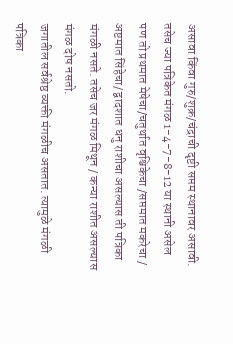असावा किंवा गुरु/शुक्र/चंद्राची दृष्टी सप्तम स्थानावर असावी. तसेच ज्या पत्रिकेत मंगळ 1-4-7-8-12 या स्थानी असेल पण तो प्रथमात मेषेचा/चतुर्थात वृश्चिकेचा /सप्तमात मकरेचा / अष्टमात सिंहेचा/ द्वादशात धनु राशीचा असल्यास ती पत्रिका मंगळी नसते. तसेच जर मंगळ मिथून / कन्या राशीत असल्यास मंगळ दोष नसतो.
जगातील सर्वश्रेष्ठ व्यक्ती मंगळीच असतात. त्यामुळे मंगळी पत्रिका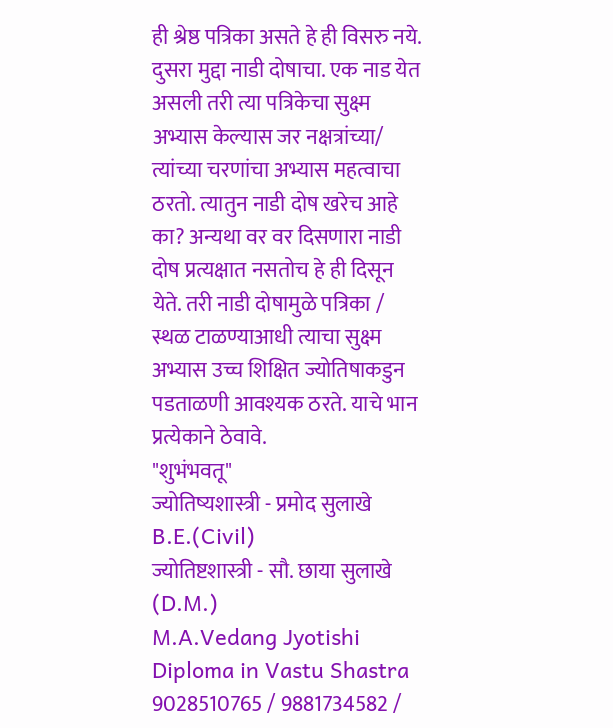ही श्रेष्ठ पत्रिका असते हे ही विसरु नये.
दुसरा मुद्दा नाडी दोषाचा. एक नाड येत असली तरी त्या पत्रिकेचा सुक्ष्म अभ्यास केल्यास जर नक्षत्रांच्या/ त्यांच्या चरणांचा अभ्यास महत्वाचा ठरतो. त्यातुन नाडी दोष खरेच आहे का? अन्यथा वर वर दिसणारा नाडी दोष प्रत्यक्षात नसतोच हे ही दिसून येते. तरी नाडी दोषामुळे पत्रिका / स्थळ टाळण्याआधी त्याचा सुक्ष्म अभ्यास उच्च शिक्षित ज्योतिषाकडुन पडताळणी आवश्यक ठरते. याचे भान प्रत्येकाने ठेवावे.
"शुभंभवतू"
ज्योतिष्यशास्त्री - प्रमोद सुलाखे B.E.(Civil)
ज्योतिष्टशास्त्री - सौ. छाया सुलाखे (D.M.)
M.A.Vedang Jyotishi
Diploma in Vastu Shastra
9028510765 / 9881734582 /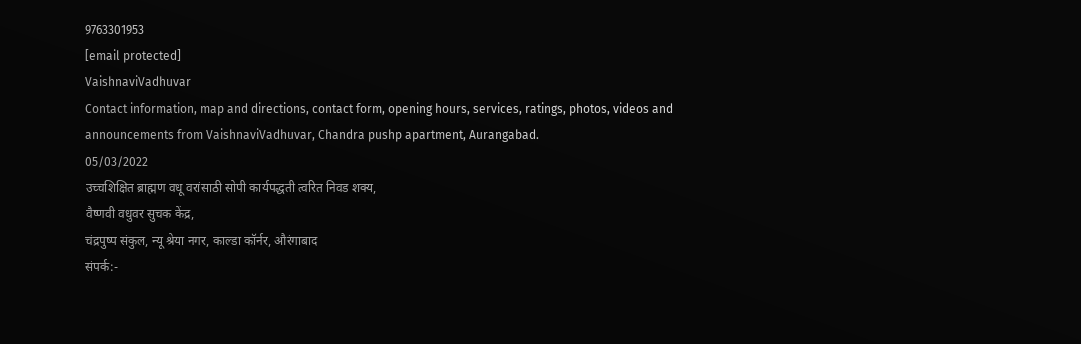9763301953
[email protected]
VaishnaviVadhuvar
Contact information, map and directions, contact form, opening hours, services, ratings, photos, videos and announcements from VaishnaviVadhuvar, Chandra pushp apartment, Aurangabad.
05/03/2022
उच्चशिक्षित ब्राह्मण वधू वरांसाठी सोपी कार्यपद्धती त्वरित निवड शक्य,
वैष्णवी वधुवर सुचक केंद्र,
चंद्रपुष्प संकुल, न्यू श्रेया नगर, काल्डा कॉर्नर, औरंगाबाद
संपर्क:-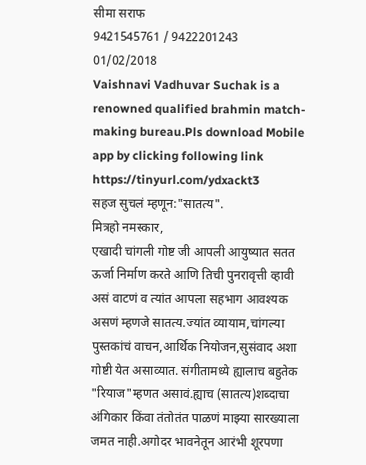सीमा सराफ
9421545761 / 9422201243
01/02/2018
Vaishnavi Vadhuvar Suchak is a renowned qualified brahmin match-making bureau.Pls download Mobile app by clicking following link https://tinyurl.com/ydxackt3
सहज सुचलं म्हणून:"सातत्य".
मित्रहो नमस्कार,
एखादी चांगली गोष्ट जी आपली आयुष्यात सतत ऊर्जा निर्माण करते आणि तिची पुनरावृत्ती व्हावी असं वाटणं व त्यांत आपला सहभाग आवश्यक असणं म्हणजे सातत्य.ज्यांत व्यायाम,चांगल्या पुस्तकांचं वाचन,आर्थिक नियोजन,सुसंवाद अशा गोष्टी येत असाव्यात. संगीतामध्ये ह्यालाच बहुतेक "रियाज"म्हणत असावं.ह्याच (सातत्य)शब्दाचा अंगिकार किंवा तंतोतंत पाळणं माझ्या सारख्याला जमत नाही.अगोदर भावनेतून आरंभी शूरपणा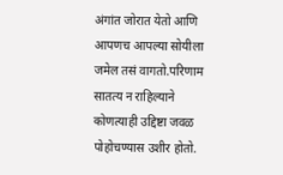अंगांत जोरात येतो आणि आपणच आपल्या सोयीला जमेल तसं वागतो.परिणाम सातत्य न राहिल्याने कोणत्याही उद्दिष्टा जवळ पोहोचण्यास उशीर होतो.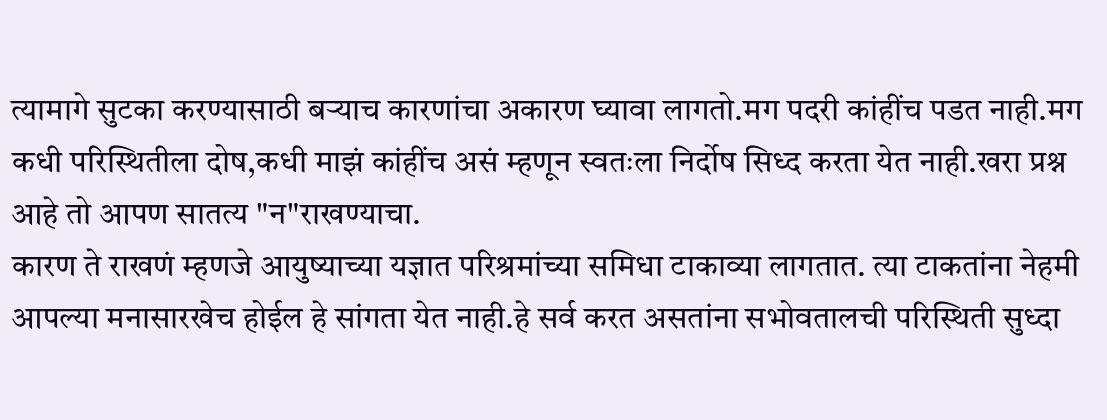त्यामागे सुटका करण्यासाठी बऱ्याच कारणांचा अकारण घ्यावा लागतो.मग पदरी कांहींच पडत नाही.मग कधी परिस्थितीला दोष,कधी माझं कांहींच असं म्हणून स्वतःला निर्दोष सिध्द करता येत नाही.खरा प्रश्न आहे तो आपण सातत्य "न"राखण्याचा.
कारण ते राखणं म्हणजे आयुष्याच्या यज्ञात परिश्रमांच्या समिधा टाकाव्या लागतात. त्या टाकतांना नेहमी आपल्या मनासारखेच होईल हे सांगता येत नाही.हे सर्व करत असतांना सभोवतालची परिस्थिती सुध्दा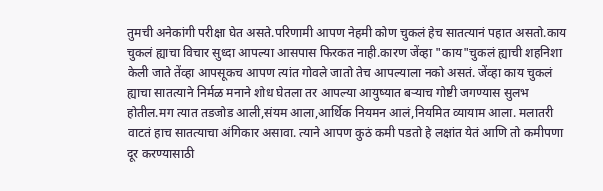तुमची अनेकांगी परीक्षा घेत असते.परिणामी आपण नेहमी कोण चुकलं हेच सातत्यानं पहात असतो.काय चुकलं ह्याचा विचार सुध्दा आपल्या आसपास फिरकत नाही.कारण जेंव्हा "काय"चुकलं ह्याची शहनिशा केली जाते तेंव्हा आपसूकच आपण त्यांत गोवले जातो तेच आपल्याला नको असतं. जेंव्हा काय चुकलं ह्याचा सातत्याने निर्मळ मनाने शोध घेतला तर आपल्या आयुष्यात बऱ्याच गोष्टी जगण्यास सुलभ होतील.मग त्यात तडजोड आली,संयम आला,आर्थिक नियमन आलं,नियमित व्यायाम आला. मलातरी वाटतं हाच सातत्याचा अंगिकार असावा. त्याने आपण कुठं कमी पडतो हे लक्षांत येतं आणि तो कमीपणा दूर करण्यासाठी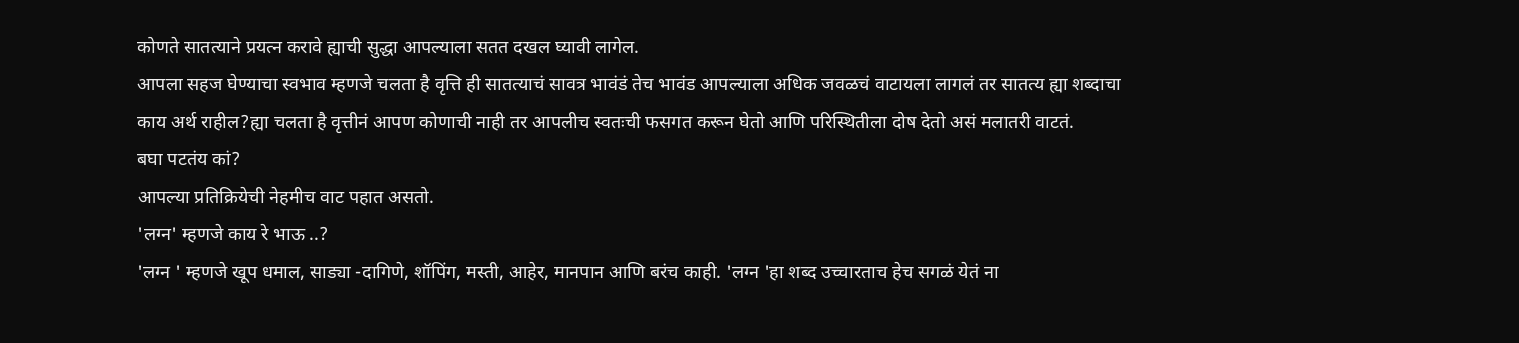कोणते सातत्याने प्रयत्न करावे ह्याची सुद्धा आपल्याला सतत दखल घ्यावी लागेल.
आपला सहज घेण्याचा स्वभाव म्हणजे चलता है वृत्ति ही सातत्याचं सावत्र भावंडं तेच भावंड आपल्याला अधिक जवळचं वाटायला लागलं तर सातत्य ह्या शब्दाचा काय अर्थ राहील?ह्या चलता है वृत्तीनं आपण कोणाची नाही तर आपलीच स्वतःची फसगत करून घेतो आणि परिस्थितीला दोष देतो असं मलातरी वाटतं.
बघा पटतंय कां?
आपल्या प्रतिक्रियेची नेहमीच वाट पहात असतो.
'लग्न' म्हणजे काय रे भाऊ ..?
'लग्न ' म्हणजे खूप धमाल, साड्या -दागिणे, शॉपिंग, मस्ती, आहेर, मानपान आणि बरंच काही. 'लग्न 'हा शब्द उच्चारताच हेच सगळं येतं ना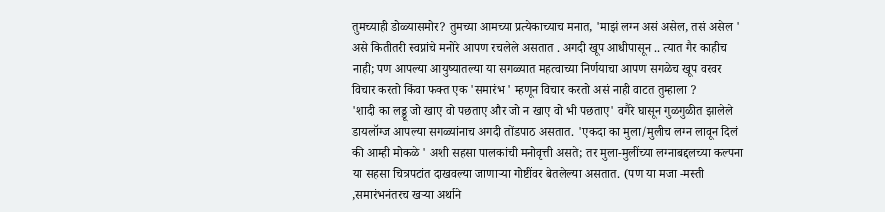तुमच्याही डोळ्यासमोर? तुमच्या आमच्या प्रत्येकाच्याच मनात, 'माझं लग्न असं असेल, तसं असेल ' असे कितीतरी स्वप्नांचे मनोरे आपण रचलेले असतात . अगदी खूप आधीपासून .. त्यात गैर काहीच नाही; पण आपल्या आयुष्यातल्या या सगळ्यात महत्वाच्या निर्णयाचा आपण सगळेच खूप वरवर विचार करतो किंवा फक्त एक 'समारंभ ' म्हणून विचार करतो असं नाही वाटत तुम्हाला ?
'शादी का लड्डू जो खाए वो पछताए और जो न खाए वो भी पछताए' वगैरे घासून गुळगुळीत झालेले डायलॉग्ज आपल्या सगळ्यांनाच अगदी तोंडपाठ असतात. 'एकदा का मुला/मुलीच लग्न लावून दिलं की आम्ही मोकळे ' अशी सहसा पालकांची मनोवृत्ती असते; तर मुला-मुलींच्या लग्नाबद्दलच्या कल्पना या सहसा चित्रपटांत दाखवल्या जाणाऱ्या गोष्टींवर बेतलेल्या असतात. (पण या मजा -मस्ती ,समारंभनंतरच खऱ्या अर्थाने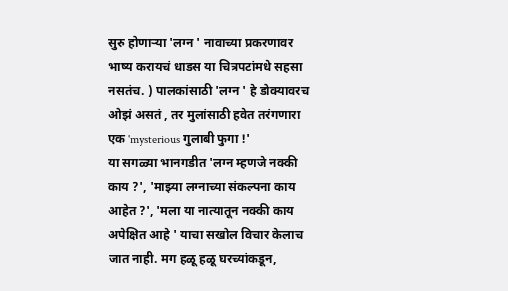सुरु होणाऱ्या 'लग्न ' नावाच्या प्रकरणावर भाष्य करायचं धाडस या चित्रपटांमधे सहसा नसतंच. ) पालकांसाठी 'लग्न ' हे डोक्यावरच ओझं असतं , तर मुलांसाठी हवेत तरंगणारा एक 'mysterious गुलाबी फुगा !'
या सगळ्या भानगडीत 'लग्न म्हणजे नक्की काय ?', 'माझ्या लग्नाच्या संकल्पना काय आहेत ?', 'मला या नात्यातून नक्की काय अपेक्षित आहे ' याचा सखोल विचार केलाच जात नाही. मग हळू हळू घरच्यांकडून,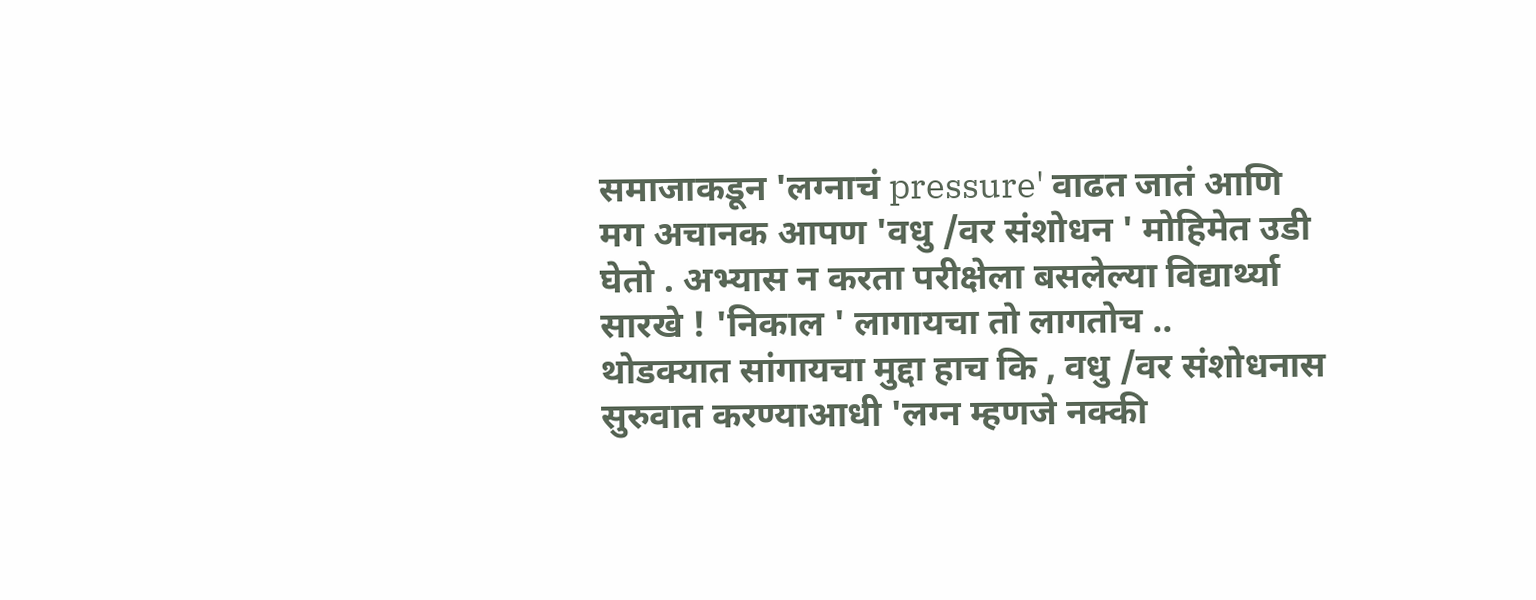समाजाकडून 'लग्नाचं pressure' वाढत जातं आणि मग अचानक आपण 'वधु /वर संशोधन ' मोहिमेत उडी घेतो . अभ्यास न करता परीक्षेला बसलेल्या विद्यार्थ्या सारखे ! 'निकाल ' लागायचा तो लागतोच ..
थोडक्यात सांगायचा मुद्दा हाच कि , वधु /वर संशोधनास सुरुवात करण्याआधी 'लग्न म्हणजे नक्की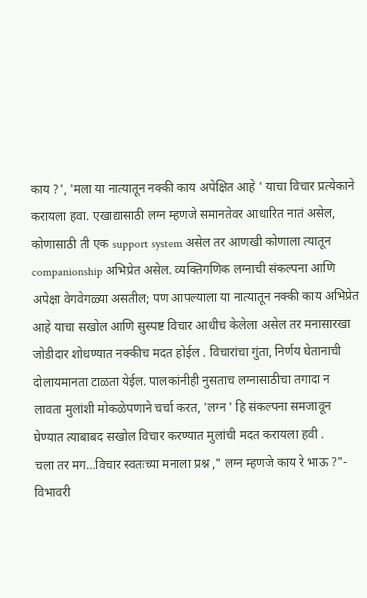काय ?', 'मला या नात्यातून नक्की काय अपेक्षित आहे ' याचा विचार प्रत्येकाने करायला हवा. एखाद्यासाठी लग्न म्हणजे समानतेवर आधारित नातं असेल, कोणासाठी ती एक support system असेल तर आणखी कोणाला त्यातून companionship अभिप्रेत असेल. व्यक्तिगणिक लग्नाची संकल्पना आणि अपेक्षा वेगवेगळ्या असतील; पण आपल्याला या नात्यातून नक्की काय अभिप्रेत आहे याचा सखोल आणि सुस्पष्ट विचार आधीच केलेला असेल तर मनासारखा जोडीदार शोधण्यात नक्कीच मदत होईल . विचारांचा गुंता, निर्णय घेतानाची दोलायमानता टाळता येईल. पालकांनीही नुसताच लग्नासाठीचा तगादा न लावता मुलांशी मोकळेपणाने चर्चा करत, 'लग्न ' हि संकल्पना समजावून घेण्यात त्याबाबद सखोल विचार करण्यात मुलांची मदत करायला हवी .
चला तर मग…विचार स्वतःच्या मनाला प्रश्न ," लग्न म्हणजे काय रे भाऊ ?"-
विभावरी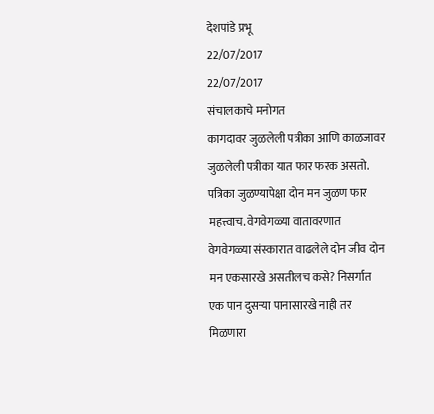देशपांडे प्रभू
22/07/2017
22/07/2017
संचालकाचे मनोगत
कागदावर जुळलेली पत्रीका आणि काळजावर जुळलेली पत्रीका यात फार फरक असतो. पत्रिका जुळण्यापेक्षा दोन मन जुळण फार महत्त्वाच. वेगवेगळ्या वातावरणात वेगवेगळ्या संस्कारात वाढलेले दोन जीव दोन मन एकसारखे असतीलच कसे? निसर्गात एक पान दुसऱ्या पानासारखे नाही तर मिळणारा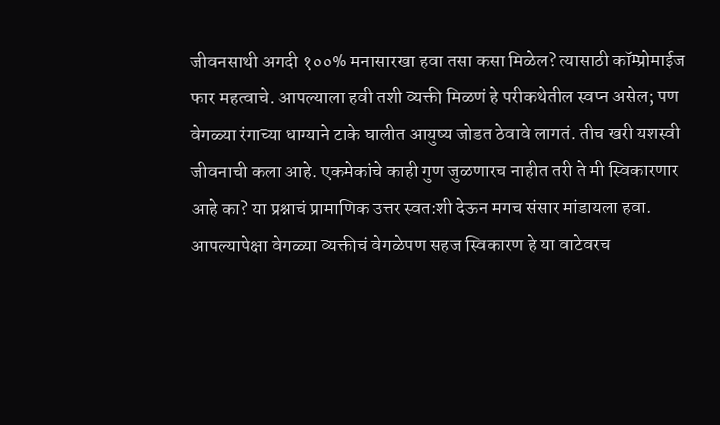जीवनसाथी अगदी १००% मनासारखा हवा तसा कसा मिळेल? त्यासाठी कॉम्प्रोमाईज फार महत्वाचे. आपल्याला हवी तशी व्यक्ती मिळणं हे परीकथेतील स्वप्न असेल; पण वेगळ्या रंगाच्या धाग्याने टाके घालीत आयुष्य जोडत ठेवावे लागतं. तीच खरी यशस्वी जीवनाची कला आहे. एकमेकांचे काही गुण जुळणारच नाहीत तरी ते मी स्विकारणार आहे का? या प्रश्नाचं प्रामाणिक उत्तर स्वत:शी देऊन मगच संसार मांडायला हवा. आपल्यापेक्षा वेगळ्या व्यक्तीचं वेगळेपण सहज स्विकारण हे या वाटेवरच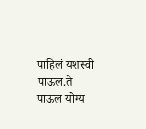पाहिलं यशस्वी पाऊल.ते पाऊल योग्य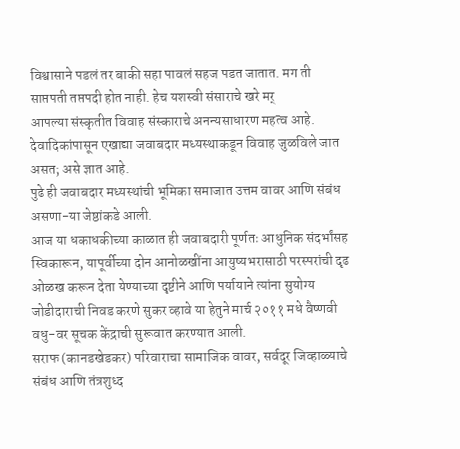विश्वासाने पडलं तर बाकी सहा पावलं सहज पडत जातात. मग ती साप्तपती तप्तपदी होत नाही. हेच यशस्वी संसाराचे खरे मर्
आपल्या संस्कृतीत विवाह संस्काराचे अनन्यसाधारण महत्व आहे. देवादिकांपासून एखाद्या जवाबदार मध्यस्थाकडून विवाह जुळविले जात असत; असे ज्ञात आहे.
पुढे ही जवाबदार मध्यस्थांची भूमिका समाजात उत्तम वावर आणि संबंध असणा-या जेष्ठांकडे आली.
आज या धकाधकीच्या काळात ही जवाबदारी पूर्णतः आधुनिक संदर्भांसह स्विकारून, यापूर्वीच्या दोन आनोळखींना आयुष्यभरासाठी परस्परांची दृढ ओळख करून देता येण्याच्या दृष्टीने आणि पर्यायाने त्यांना सुयोग्य जोडीदाराची निवड करणे सुकर व्हावे या हेतुने मार्च २०११ मधे वैष्णवी वधु-वर सूचक केंद्राची सुरूवात करण्यात आली.
सराफ (कानडखेडकर) परिवाराचा सामाजिक वावर, सर्वदूर जिव्हाळ्याचे संबंध आणि तंत्रशुध्द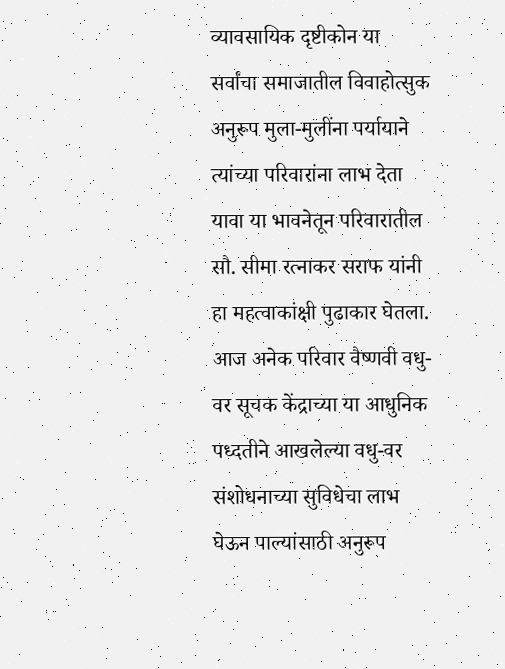व्यावसायिक दृष्टीकोन या सर्वांचा समाजातील विवाहोत्सुक अनुरूप मुला-मुलींना पर्यायाने त्यांच्या परिवारांना लाभ देता यावा या भावनेतून परिवारातील सौ. सीमा रत्नाकर सराफ यांनी हा महत्वाकांक्षी पुढाकार घेतला.
आज अनेक परिवार वैष्णवी वधु-वर सूचक केंद्राच्या या आधुनिक पध्दतीने आखलेल्या वधु-वर संशोधनाच्या सुविधेचा लाभ घेऊन पाल्यांसाठी अनुरूप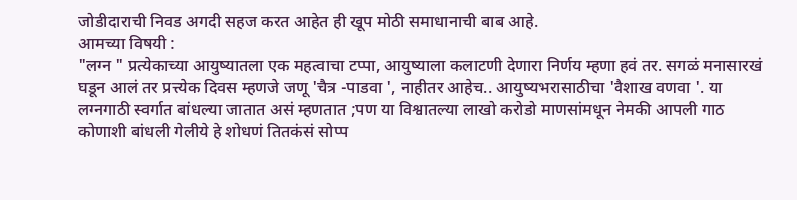जोडीदाराची निवड अगदी सहज करत आहेत ही खूप मोठी समाधानाची बाब आहे.
आमच्या विषयी :
"लग्न " प्रत्येकाच्या आयुष्यातला एक महत्वाचा टप्पा, आयुष्याला कलाटणी देणारा निर्णय म्हणा हवं तर. सगळं मनासारखं घडून आलं तर प्रत्त्येक दिवस म्हणजे जणू 'चैत्र -पाडवा ', नाहीतर आहेच.. आयुष्यभरासाठीचा 'वैशाख वणवा '. या लग्नगाठी स्वर्गात बांधल्या जातात असं म्हणतात ;पण या विश्वातल्या लाखो करोडो माणसांमधून नेमकी आपली गाठ कोणाशी बांधली गेलीये हे शोधणं तितकंसं सोप्प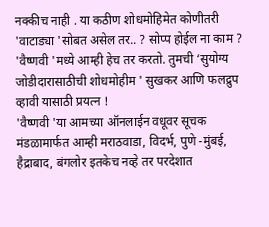नक्कीच नाही . या कठीण शोधमोहिमेत कोणीतरी 'वाटाड्या 'सोबत असेल तर.. ? सोप्प होईल ना काम ?
'वैष्णवी 'मध्ये आम्ही हेच तर करतो. तुमची ‘सुयोग्य जोडीदारासाठीची शोधमोहीम ' सुखकर आणि फलद्रुप व्हावी यासाठी प्रयत्न !
'वैष्णवी 'या आमच्या ऑनलाईन वधूवर सूचक मंडळामार्फत आम्ही मराठवाडा, विदर्भ, पुणे -मुंबई, हैद्राबाद, बंगलोर इतकेच नव्हे तर परदेशात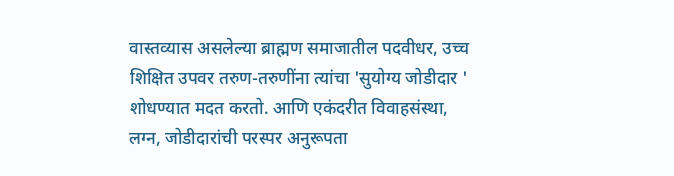वास्तव्यास असलेल्या ब्राह्मण समाजातील पदवीधर, उच्च शिक्षित उपवर तरुण-तरुणींना त्यांचा 'सुयोग्य जोडीदार ' शोधण्यात मदत करतो. आणि एकंदरीत विवाहसंस्था, लग्न, जोडीदारांची परस्पर अनुरूपता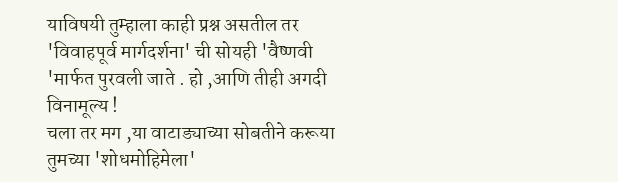याविषयी तुम्हाला काही प्रश्न असतील तर 'विवाहपूर्व मार्गदर्शना' ची सोयही 'वैष्णवी 'मार्फत पुरवली जाते . हो ,आणि तीही अगदी विनामूल्य !
चला तर मग ,या वाटाड्याच्या सोबतीने करूया तुमच्या 'शोधमोहिमेला'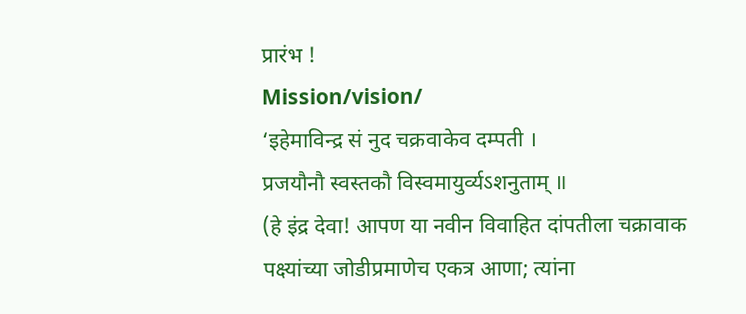प्रारंभ !
Mission/vision/
‘इहेमाविन्द्र सं नुद चक्रवाकेव दम्पती ।
प्रजयौनौ स्वस्तकौ विस्वमायुर्व्यऽशनुताम् ॥
(हे इंद्र देवा! आपण या नवीन विवाहित दांपतीला चक्रावाक पक्ष्यांच्या जोडीप्रमाणेच एकत्र आणा; त्यांना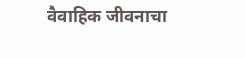वैवाहिक जीवनाचा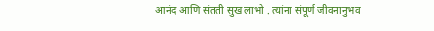आनंद आणि संतती सुख लाभो . त्यांना संपूर्ण जीवनानुभव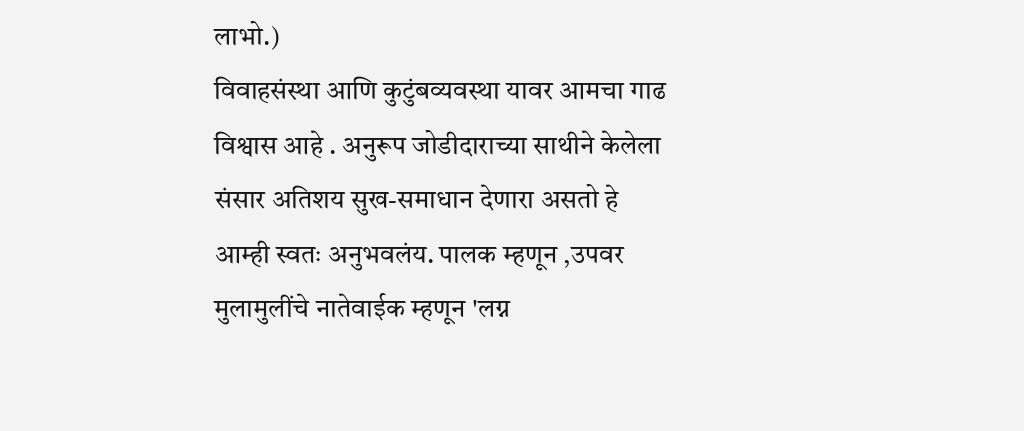लाभो.)
विवाहसंस्था आणि कुटुंबव्यवस्था यावर आमचा गाढ विश्वास आहे . अनुरूप जोडीदाराच्या साथीने केलेला संसार अतिशय सुख-समाधान देणारा असतो हे आम्ही स्वतः अनुभवलंय. पालक म्हणून ,उपवर मुलामुलींचे नातेवाईक म्हणून 'लग्न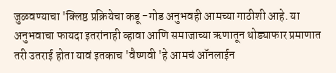जुळवण्याचा 'क्लिष्ठ प्रक्रियेचा कडू -गोड अनुभवही आमच्या गाठीशी आहे. या अनुभवाचा फायदा इतरांनाही व्हावा आणि समाजाच्या ऋणातून थोड्याफार प्रमाणात तरी उतराई होता यावं इतकाच 'वैष्णवी 'हे आमचं ऑनलाईन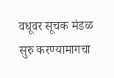वधूवर सूचक मंडळ सुरु करण्यामागचा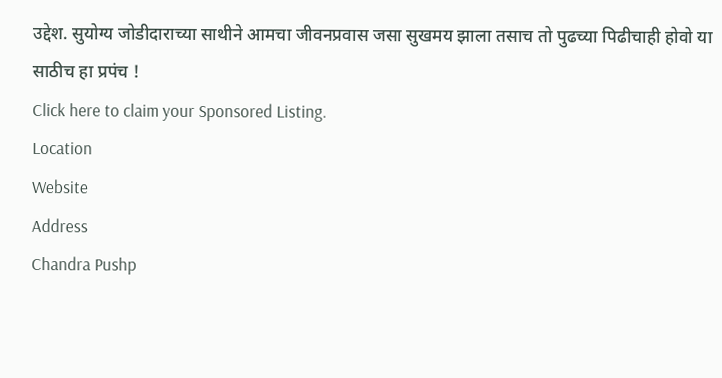उद्देश. सुयोग्य जोडीदाराच्या साथीने आमचा जीवनप्रवास जसा सुखमय झाला तसाच तो पुढच्या पिढीचाही होवो या साठीच हा प्रपंच !
Click here to claim your Sponsored Listing.
Location
Website
Address
Chandra Pushp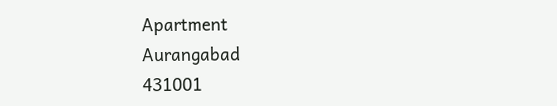Apartment
Aurangabad
431001